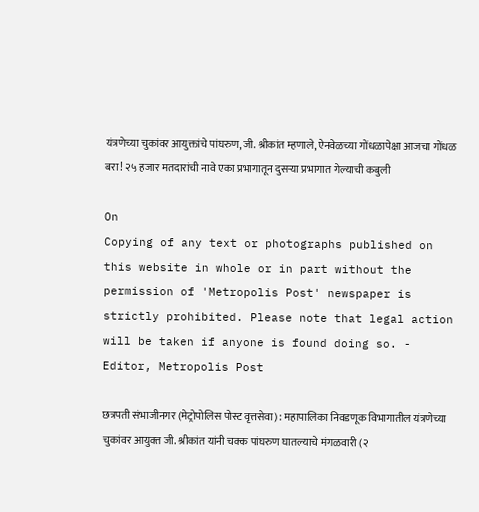यंत्रणेच्या चुकांवर आयुक्तांचे पांघरुण, जी. श्रीकांत म्हणाले, ऐनवेळच्या गोंधळापेक्षा आजचा गोंधळ बरा! २५ हजार मतदारांची नावे एका प्रभागातून दुसऱ्या प्रभागात गेल्याची कबुली

On
Copying of any text or photographs published on this website in whole or in part without the permission of 'Metropolis Post' newspaper is strictly prohibited. Please note that legal action will be taken if anyone is found doing so. - Editor, Metropolis Post

छत्रपती संभाजीनगर (मेट्रोपोलिस पोस्ट वृत्तसेवा) : महापालिका निवडणूक विभागातील यंत्रणेच्या चुकांवर आयुक्‍त जी. श्रीकांत यांनी चक्क पांघरुण घातल्याचे मंगळवारी (२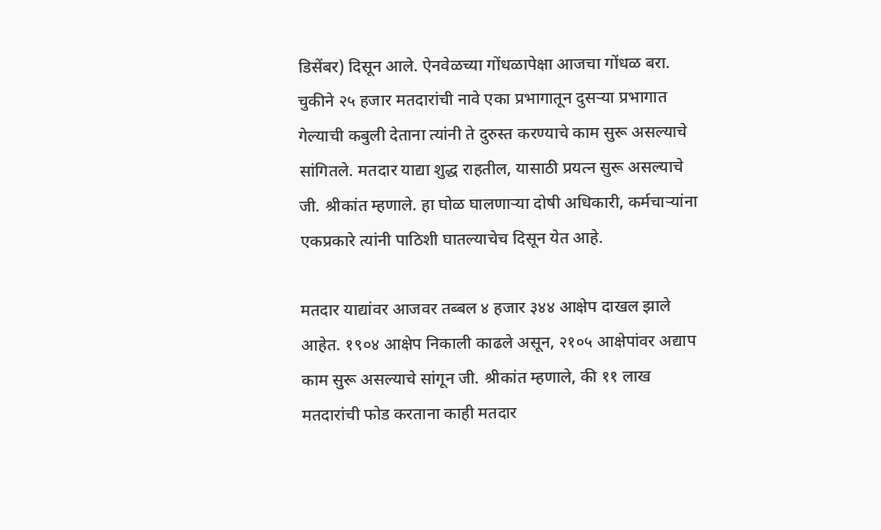डिसेंबर) दिसून आले. ऐनवेळच्या गोंधळापेक्षा आजचा गोंधळ बरा. चुकीने २५ हजार मतदारांची नावे एका प्रभागातून दुसऱ्या प्रभागात गेल्याची कबुली देताना त्यांनी ते दुरुस्त करण्याचे काम सुरू असल्याचे सांगितले. मतदार याद्या शुद्ध राहतील, यासाठी प्रयत्न सुरू असल्याचे जी. श्रीकांत म्हणाले. हा घोळ घालणाऱ्या दोषी अधिकारी, कर्मचाऱ्यांना एकप्रकारे त्यांनी पाठिशी घातल्याचेच दिसून येत आहे.

मतदार याद्यांवर आजवर तब्बल ४ हजार ३४४ आक्षेप दाखल झाले आहेत. १९०४ आक्षेप निकाली काढले असून, २१०५ आक्षेपांवर अद्याप काम सुरू असल्याचे सांगून जी. श्रीकांत म्हणाले, की ११ लाख मतदारांची फोड करताना काही मतदार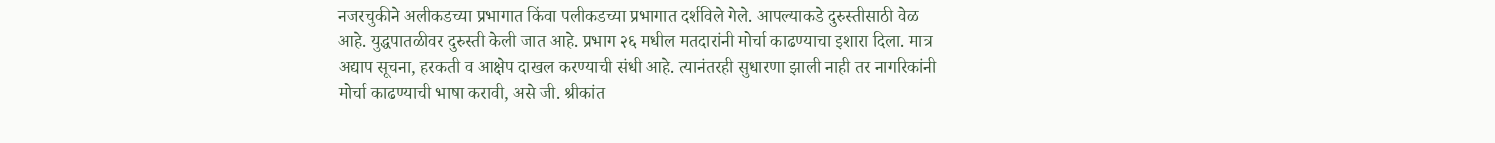नजरचुकीने अलीकडच्या प्रभागात किंवा पलीकडच्या प्रभागात दर्शविले गेले. आपल्याकडे दुरुस्तीसाठी वेळ आहे. युद्धपातळीवर दुरुस्ती केली जात आहे. प्रभाग २६ मधील मतदारांनी मोर्चा काढण्याचा इशारा दिला. मात्र अद्याप सूचना, हरकती व आक्षेप दाखल करण्याची संधी आहे. त्यानंतरही सुधारणा झाली नाही तर नागरिकांनी मोर्चा काढण्याची भाषा करावी, असे जी. श्रीकांत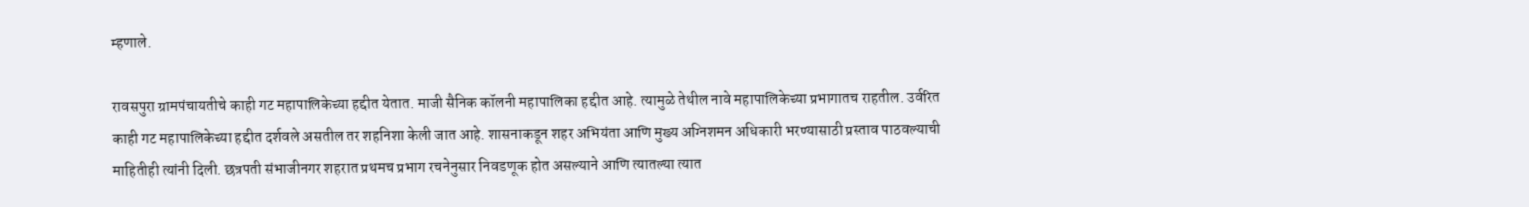म्हणाले.

रावसपुरा ग्रामपंचायतीचे काही गट महापालिकेच्या हद्दीत येतात. माजी सैनिक कॉलनी महापालिका हद्दीत आहे. त्यामुळे तेथील नावे महापालिकेच्या प्रभागातच राहतील. उर्वरित काही गट महापालिकेच्या हद्दीत दर्शवले असतील तर शहनिशा केली जात आहे. शासनाकडून शहर अभियंता आणि मुख्य अग्‍निशमन अधिकारी भरण्यासाठी प्रस्ताव पाठवल्याची माहितीही त्यांनी दिली. छत्रपती संभाजीनगर शहरात प्रथमच प्रभाग रचनेनुसार निवडणूक होत असल्याने आणि त्यातल्या त्यात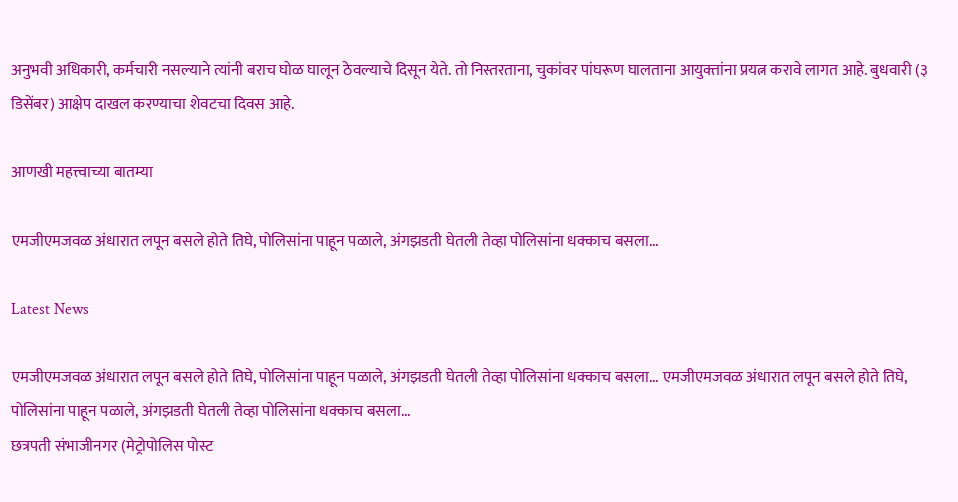अनुभवी अधिकारी, कर्मचारी नसल्याने त्यांनी बराच घोळ घालून ठेवल्याचे दिसून येते. तो निस्तरताना, चुकांवर पांघरूण घालताना आयुक्‍तांना प्रयत्न करावे लागत आहे. बुधवारी (३ डिसेंबर) आक्षेप दाखल करण्याचा शेवटचा दिवस आहे.

आणखी महत्त्वाच्या बातम्या

एमजीएमजवळ अंधारात लपून बसले होते तिघे, पोलिसांना पाहून पळाले, अंगझडती घेतली तेव्हा पोलिसांना धक्काच बसला...

Latest News

एमजीएमजवळ अंधारात लपून बसले होते तिघे, पोलिसांना पाहून पळाले, अंगझडती घेतली तेव्हा पोलिसांना धक्काच बसला... एमजीएमजवळ अंधारात लपून बसले होते तिघे, पोलिसांना पाहून पळाले, अंगझडती घेतली तेव्हा पोलिसांना धक्काच बसला...
छत्रपती संभाजीनगर (मेट्रोपोलिस पोस्ट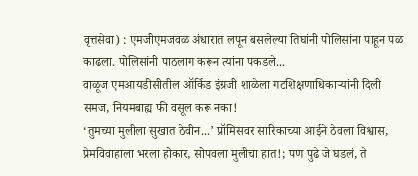वृत्तसेवा) : एमजीएमजवळ अंधारात लपून बसलेल्या तिघांनी पोलिसांना पाहून पळ काढला. पोलिसांनी पाठलाग करून त्यांना पकडले...
वाळूज एमआयडीसीतील ऑर्किड इंग्रजी शाळेला गटशिक्षणाधिकाऱ्यांनी दिली समज, नियमबाह्य फी वसूल करू नका!
‘तुमच्या मुलीला सुखात ठेवीन...’ प्रॉमिसवर सारिकाच्या आईने ठेवला विश्वास, प्रेमविवाहाला भरला होकार, सोपवला मुलीचा हात!; पण पुढे जे घडलं, ते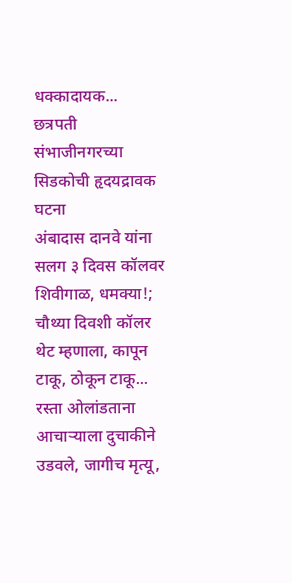धक्कादायक... छत्रपती संभाजीनगरच्या सिडकोची हृदयद्रावक घटना
अंबादास दानवे यांना सलग ३ दिवस कॉलवर शिवीगाळ, धमक्या!; चौथ्या दिवशी कॉलर थेट म्हणाला, कापून टाकू, ठोकून टाकू...
रस्ता ओलांडताना आचाऱ्याला दुचाकीने उडवले, जागीच मृत्यू,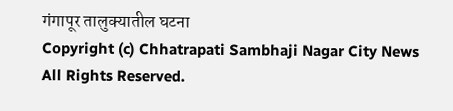गंगापूर तालुक्यातील घटना
Copyright (c) Chhatrapati Sambhaji Nagar City News All Rights Reserved.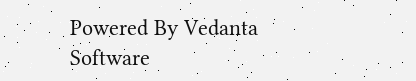Powered By Vedanta Software